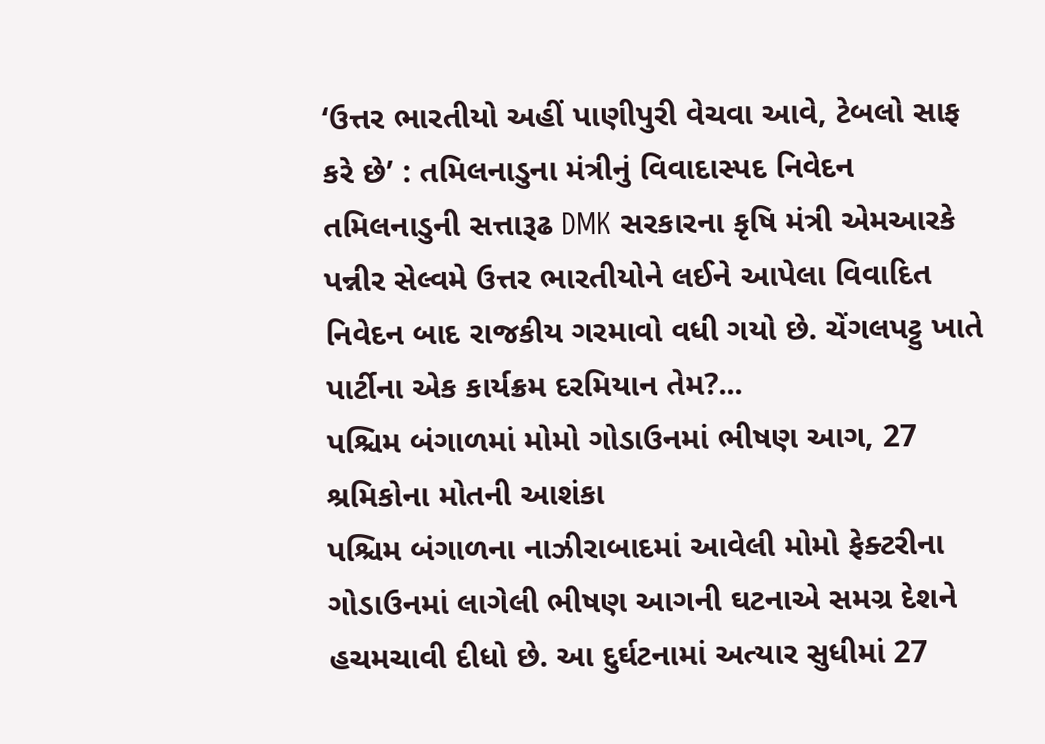‘ઉત્તર ભારતીયો અહીં પાણીપુરી વેચવા આવે, ટેબલો સાફ કરે છે’ : તમિલનાડુના મંત્રીનું વિવાદાસ્પદ નિવેદન
તમિલનાડુની સત્તારૂઢ DMK સરકારના કૃષિ મંત્રી એમઆરકે પન્નીર સેલ્વમે ઉત્તર ભારતીયોને લઈને આપેલા વિવાદિત નિવેદન બાદ રાજકીય ગરમાવો વધી ગયો છે. ચેંગલપટ્ટુ ખાતે પાર્ટીના એક કાર્યક્રમ દરમિયાન તેમ?...
પશ્ચિમ બંગાળમાં મોમો ગોડાઉનમાં ભીષણ આગ, 27 શ્રમિકોના મોતની આશંકા
પશ્ચિમ બંગાળના નાઝીરાબાદમાં આવેલી મોમો ફેક્ટરીના ગોડાઉનમાં લાગેલી ભીષણ આગની ઘટનાએ સમગ્ર દેશને હચમચાવી દીધો છે. આ દુર્ઘટનામાં અત્યાર સુધીમાં 27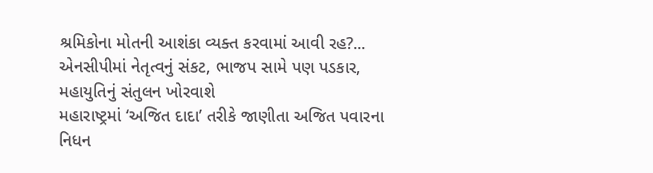શ્રમિકોના મોતની આશંકા વ્યક્ત કરવામાં આવી રહ?...
એનસીપીમાં નેતૃત્વનું સંકટ, ભાજપ સામે પણ પડકાર, મહાયુતિનું સંતુલન ખોરવાશે
મહારાષ્ટ્રમાં ‘અજિત દાદા’ તરીકે જાણીતા અજિત પવારના નિધન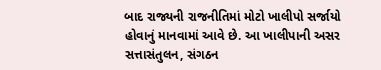બાદ રાજ્યની રાજનીતિમાં મોટો ખાલીપો સર્જાયો હોવાનું માનવામાં આવે છે. આ ખાલીપાની અસર સત્તાસંતુલન, સંગઠન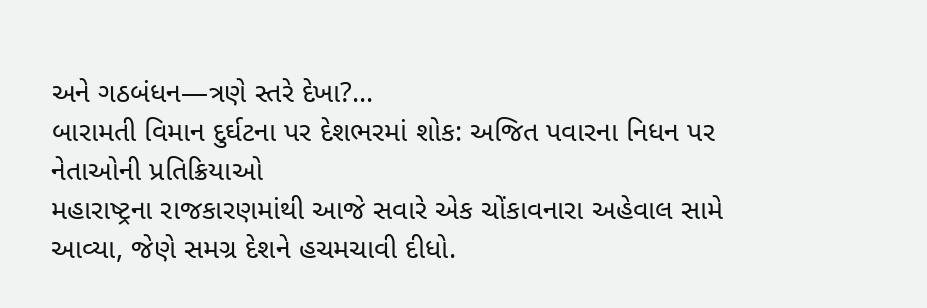અને ગઠબંધન—ત્રણે સ્તરે દેખા?...
બારામતી વિમાન દુર્ઘટના પર દેશભરમાં શોક: અજિત પવારના નિધન પર નેતાઓની પ્રતિક્રિયાઓ
મહારાષ્ટ્રના રાજકારણમાંથી આજે સવારે એક ચોંકાવનારા અહેવાલ સામે આવ્યા, જેણે સમગ્ર દેશને હચમચાવી દીધો.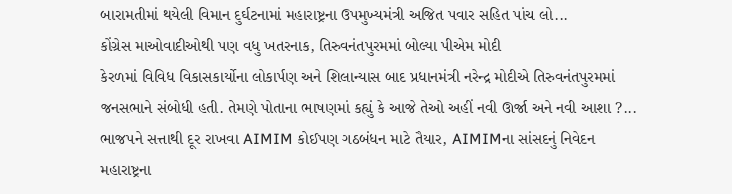બારામતીમાં થયેલી વિમાન દુર્ઘટનામાં મહારાષ્ટ્રના ઉપમુખ્યમંત્રી અજિત પવાર સહિત પાંચ લો...
કોંગ્રેસ માઓવાદીઓથી પણ વધુ ખતરનાક, તિરુવનંતપુરમમાં બોલ્યા પીએમ મોદી
કેરળમાં વિવિધ વિકાસકાર્યોના લોકાર્પણ અને શિલાન્યાસ બાદ પ્રધાનમંત્રી નરેન્દ્ર મોદીએ તિરુવનંતપુરમમાં જનસભાને સંબોધી હતી. તેમણે પોતાના ભાષણમાં કહ્યું કે આજે તેઓ અહીં નવી ઊર્જા અને નવી આશા ?...
ભાજપને સત્તાથી દૂર રાખવા AIMIM કોઈપણ ગઠબંધન માટે તૈયાર, AIMIMના સાંસદનું નિવેદન
મહારાષ્ટ્રના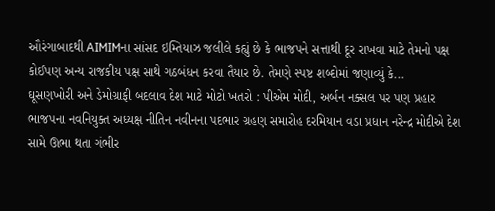ઔરંગાબાદથી AIMIMના સાંસદ ઇમ્તિયાઝ જલીલે કહ્યું છે કે ભાજપને સત્તાથી દૂર રાખવા માટે તેમનો પક્ષ કોઈપણ અન્ય રાજકીય પક્ષ સાથે ગઠબંધન કરવા તૈયાર છે. તેમણે સ્પષ્ટ શબ્દોમાં જણાવ્યું કે...
ઘૂસણખોરી અને ડેમોગ્રાફી બદલાવ દેશ માટે મોટો ખતરો : પીએમ મોદી, અર્બન નક્સલ પર પણ પ્રહાર
ભાજપના નવનિયુક્ત અધ્યક્ષ નીતિન નવીનના પદભાર ગ્રહણ સમારોહ દરમિયાન વડા પ્રધાન નરેન્દ્ર મોદીએ દેશ સામે ઊભા થતા ગંભીર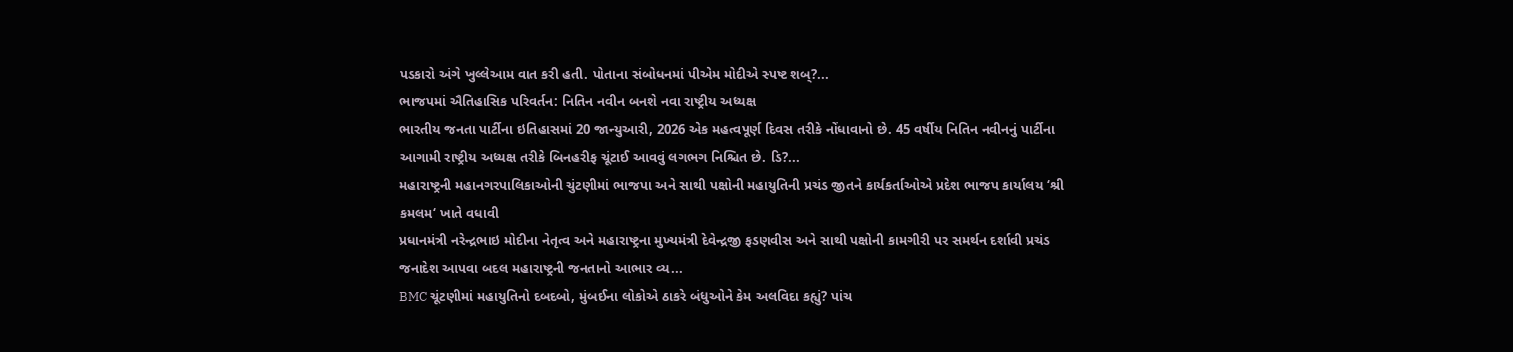પડકારો અંગે ખુલ્લેઆમ વાત કરી હતી. પોતાના સંબોધનમાં પીએમ મોદીએ સ્પષ્ટ શબ્?...
ભાજપમાં ઐતિહાસિક પરિવર્તન: નિતિન નવીન બનશે નવા રાષ્ટ્રીય અધ્યક્ષ
ભારતીય જનતા પાર્ટીના ઇતિહાસમાં 20 જાન્યુઆરી, 2026 એક મહત્વપૂર્ણ દિવસ તરીકે નોંધાવાનો છે. 45 વર્ષીય નિતિન નવીનનું પાર્ટીના આગામી રાષ્ટ્રીય અધ્યક્ષ તરીકે બિનહરીફ ચૂંટાઈ આવવું લગભગ નિશ્ચિત છે. ડિ?...
મહારાષ્ટ્રની મહાનગરપાલિકાઓની ચુંટણીમાં ભાજપા અને સાથી પક્ષોની મહાયુતિની પ્રચંડ જીતને કાર્યકર્તાઓએ પ્રદેશ ભાજપ કાર્યાલય ‘શ્રી કમલમ‘ ખાતે વધાવી
પ્રધાનમંત્રી નરેન્દ્રભાઇ મોદીના નેતૃત્વ અને મહારાષ્ટ્રના મુખ્યમંત્રી દેવેન્દ્રજી ફડણવીસ અને સાથી પક્ષોની કામગીરી પર સમર્થન દર્શાવી પ્રચંડ જનાદેશ આપવા બદલ મહારાષ્ટ્રની જનતાનો આભાર વ્ય...
BMC ચૂંટણીમાં મહાયુતિનો દબદબો, મુંબઈના લોકોએ ઠાકરે બંધુઓને કેમ અલવિદા કહ્યું? પાંચ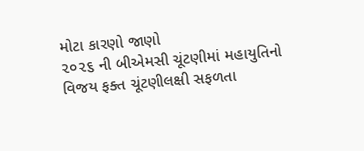મોટા કારણો જાણો
૨૦૨૬ ની બીએમસી ચૂંટણીમાં મહાયુતિનો વિજય ફક્ત ચૂંટણીલક્ષી સફળતા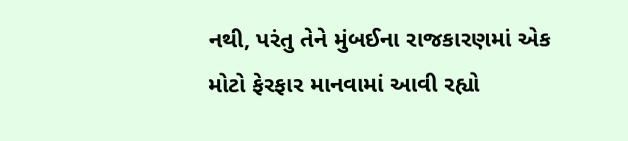નથી, પરંતુ તેને મુંબઈના રાજકારણમાં એક મોટો ફેરફાર માનવામાં આવી રહ્યો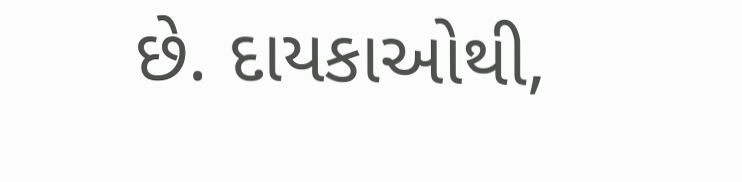છે. દાયકાઓથી,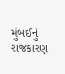મુંબઈનું રાજકારણ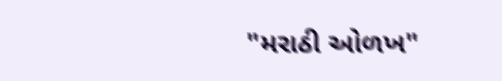"મરાઠી ઓળખ"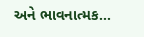અને ભાવનાત્મક...